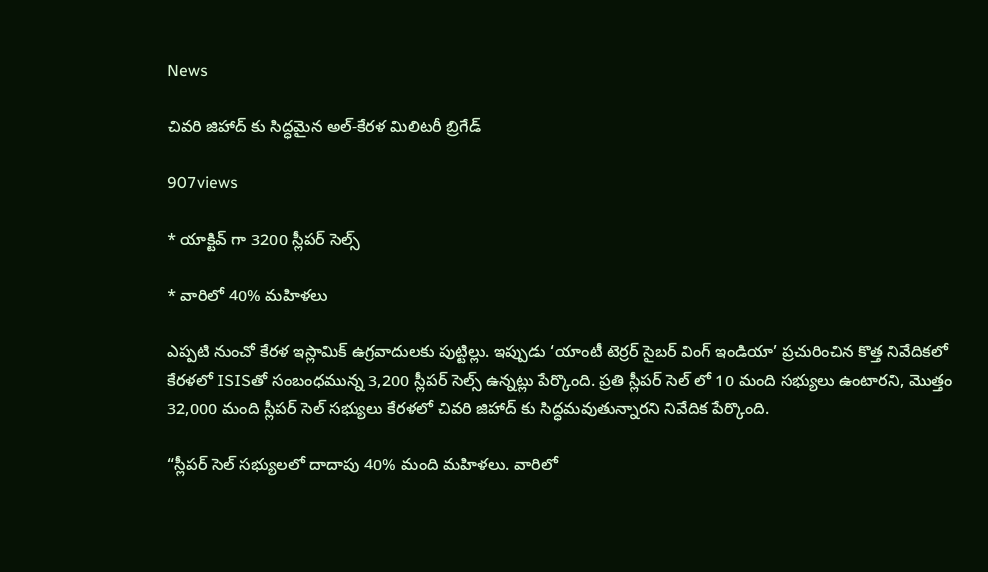News

చివరి జిహాద్ ‌కు సిద్ధమైన అల్-కేరళ మిలిటరీ బ్రిగేడ్

907views

* యాక్టివ్ గా 3200 స్లీపర్ సెల్స్

* వారిలో 40% మహిళలు

ఎప్పటి నుంచో కేరళ ఇస్లామిక్ ఉగ్రవాదులకు పుట్టిల్లు. ఇప్పుడు ‘యాంటీ టెర్రర్ సైబర్ వింగ్ ఇండియా’ ప్రచురించిన కొత్త నివేదికలో కేరళలో ISISతో సంబంధమున్న 3,200 స్లీపర్ సెల్స్ ఉన్నట్లు పేర్కొంది. ప్రతి స్లీపర్ సెల్ ‌లో 10 మంది సభ్యులు ఉంటారని, మొత్తం 32,000 మంది స్లీపర్ సెల్ సభ్యులు కేరళలో చివరి జిహాద్ ‌కు సిద్ధమవుతున్నారని నివేదిక పేర్కొంది.

“స్లీపర్ సెల్ సభ్యులలో దాదాపు 40% మంది మహిళలు. వారిలో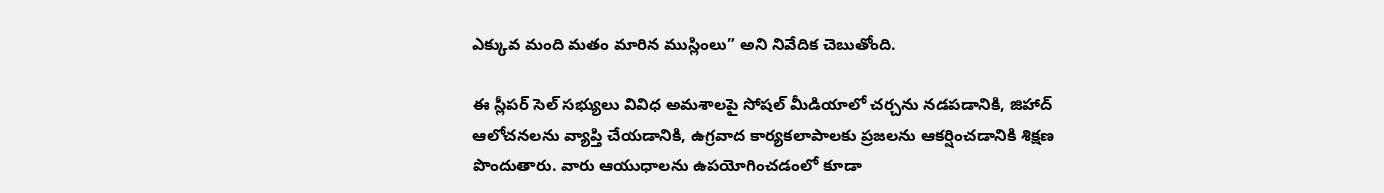ఎక్కువ మంది మతం మారిన ముస్లింలు” అని నివేదిక చెబుతోంది.

ఈ స్లీపర్ సెల్ సభ్యులు వివిధ అమశాలపై సోషల్ మీడియాలో చర్చను నడపడానికి, జిహాద్ ఆలోచనలను వ్యాప్తి చేయడానికి, ఉగ్రవాద కార్యకలాపాలకు ప్రజలను ఆకర్షించడానికి శిక్షణ పొందుతారు. వారు ఆయుధాలను ఉపయోగించడంలో కూడా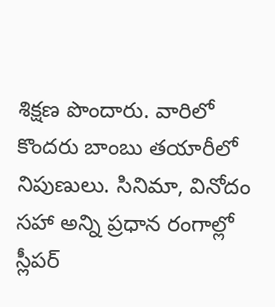శిక్షణ పొందారు. వారిలో కొందరు బాంబు తయారీలో నిపుణులు. సినిమా, వినోదం సహా అన్ని ప్రధాన రంగాల్లో స్లీపర్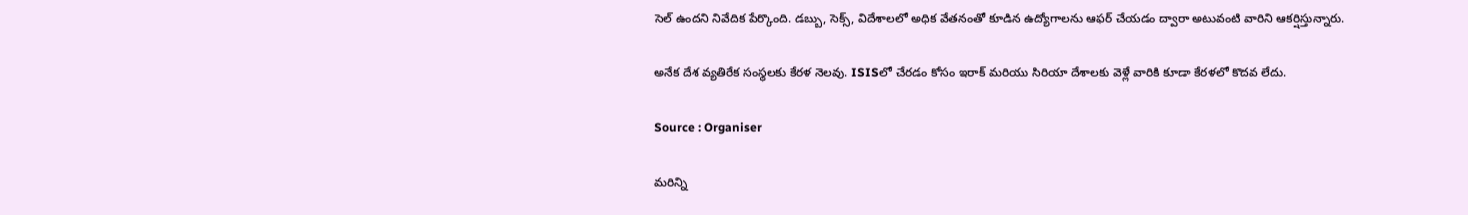సెల్ ఉందని నివేదిక పేర్కొంది. డబ్బు, సెక్స్, విదేశాలలో అధిక వేతనంతో కూడిన ఉద్యోగాలను ఆఫర్ చేయడం ద్వారా అటువంటి వారిని ఆకర్షిస్తున్నారు.

అనేక దేశ వ్యతిరేక సంస్థలకు కేరళ నెలవు. ISISలో చేరడం కోసం ఇరాక్ మరియు సిరియా దేశాలకు వెళ్లే వారికి కూడా కేరళలో కొదవ లేదు.

Source : Organiser

మరిన్ని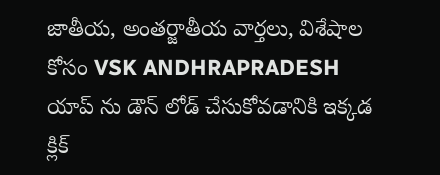జాతీయ, అంతర్జాతీయ వార్తలు, విశేషాల కోసం VSK ANDHRAPRADESH యాప్ ను డౌన్ లోడ్ చేసుకోవడానికి ఇక్కడ క్లిక్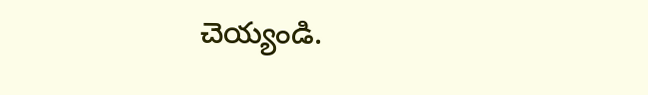చెయ్యండి.